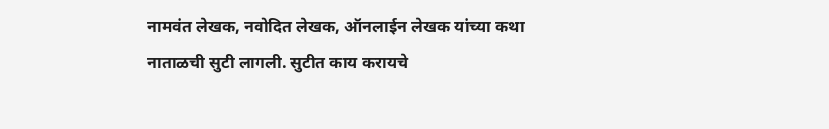नामवंत लेखक, नवोदित लेखक, ऑनलाईन लेखक यांच्या कथा
नाताळची सुटी लागली. सुटीत काय करायचे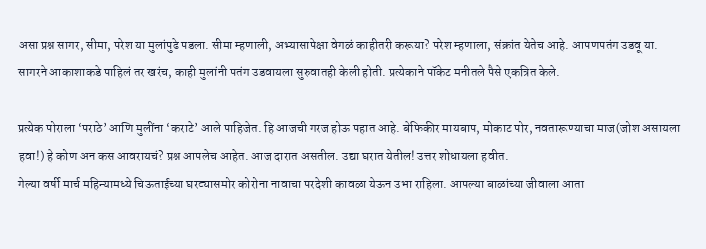असा प्रश्न सागर, सीमा, परेश या मुलांपुढे पडला. सीमा म्हणाली, अभ्यासापेक्षा वेगळं काहीतरी करूया? परेश म्हणाला, संक्रांत येतेच आहे. आपणपतंग उडवू या. सागरने आकाशाकडे पाहिलं तर खरंच, काही मुलांनी पतंग उडवायला सुरुवातही केली होती. प्रत्येकाने पॉकेट मनीतले पैसे एकत्रित केले.

प्रत्येक पोराला ‘पराठे’ आणि मुलींना ‘कराटे’ आले पाहिजेत. हि आजची गरज होऊ पहात आहे. बेफिकीर मायबाप, मोकाट पोर, नवतारूण्याचा माज(जोश असायला हवा!) हे कोण अन कस आवरायचं? प्रश्न आपलेच आहेत. आज दारात असतील. उद्या घरात येतील! उत्तर शोधायला हवीत.
गेल्या वर्षी मार्च महिन्यामध्ये चिऊताईच्या घरट्यासमोर कोरोना नावाचा परदेशी कावळा येऊन उभा राहिला. आपल्या बाळांच्या जीवाला आता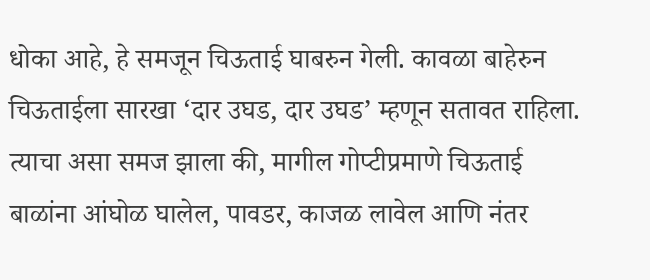धोका आहे, हे समजून चिऊताई घाबरुन गेली. कावळा बाहेरुन चिऊताईला सारखा ‘दार उघड, दार उघड’ म्हणून सतावत राहिला. त्याचा असा समज झाला की, मागील गोप्टीप्रमाणे चिऊताई बाळांना आंघोळ घालेल, पावडर, काजळ लावेल आणि नंतर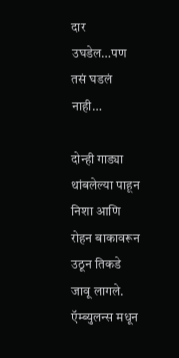दार उघडेल…पण तसं घडलं नाही…

दोन्ही गाड्या थांबलेल्या पाहून निशा आणि रोहन बाकावरून उठून तिकडे जावू लागले. ऍम्ब्युलन्स मधून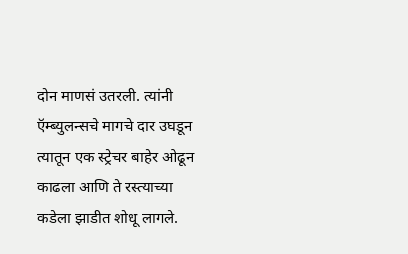दोन माणसं उतरली. त्यांनी ऍम्ब्युलन्सचे मागचे दार उघडून त्यातून एक स्ट्रेचर बाहेर ओढून काढला आणि ते रस्त्याच्या कडेला झाडीत शोधू लागले.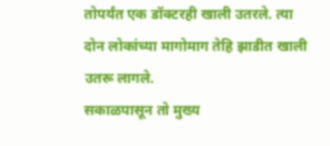तोपर्यंत एक डॉक्टरही खाली उतरले. त्या दोन लोकांच्या मागोमाग तेहि झाडीत खाली उतरू लागले.
सकाळपासून तो मुख्य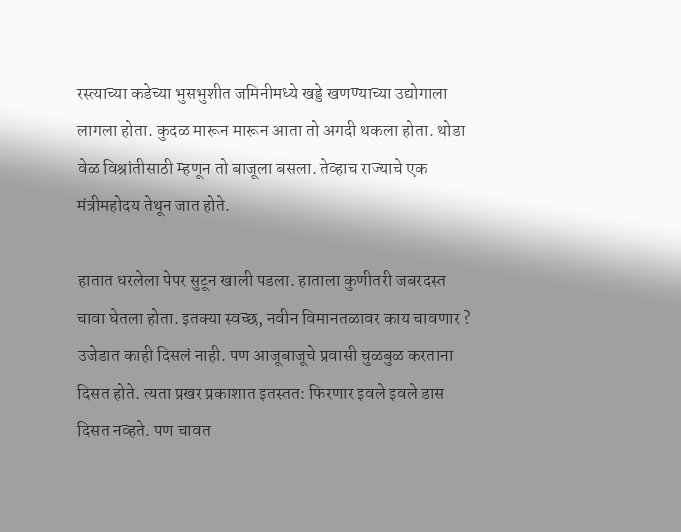रस्त्याच्या कडेच्या भुसभुशीत जमिनीमध्ये खड्डे खणण्याच्या उद्योगाला लागला होता. कुदळ मारून मारून आता तो अगदी थकला होता. थोडा वेळ विश्रांतीसाठी म्हणून तो बाजूला बसला. तेव्हाच राज्याचे एक मंत्रीमहोदय तेथून जात होते.

हातात धरलेला पेपर सुटून खाली पडला. हाताला कुणीतरी जबरदस्त चावा घेतला होता. इतक्या स्वच्छ, नवीन विमानतळावर काय चावणार ? उजेडात काही दिसलं नाही. पण आजूबाजूचे प्रवासी चुळबुळ करताना दिसत होते. त्यता प्रखर प्रकाशात इतस्तत: फिरणार इवले इवले डास दिसत नव्हते. पण चावत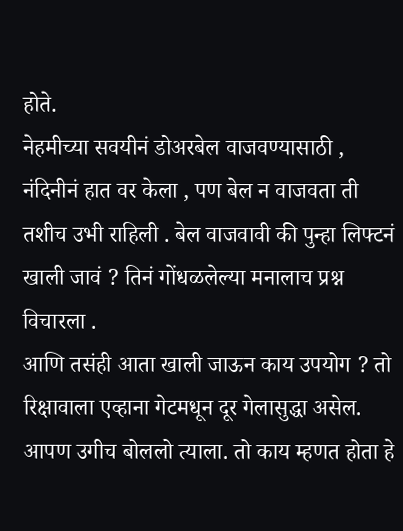होते.
नेहमीच्या सवयीनं डोअरबेल वाजवण्यासाठी , नंदिनीनं हात वर केला , पण बेल न वाजवता ती तशीच उभी राहिली . बेल वाजवावी की पुन्हा लिफ्टनं खाली जावं ? तिनं गोंधळलेल्या मनालाच प्रश्न विचारला .
आणि तसंही आता खाली जाऊन काय उपयोग ? तो रिक्षावाला एव्हाना गेटमधून दूर गेलासुद्धा असेल. आपण उगीच बोललो त्याला. तो काय म्हणत होता हे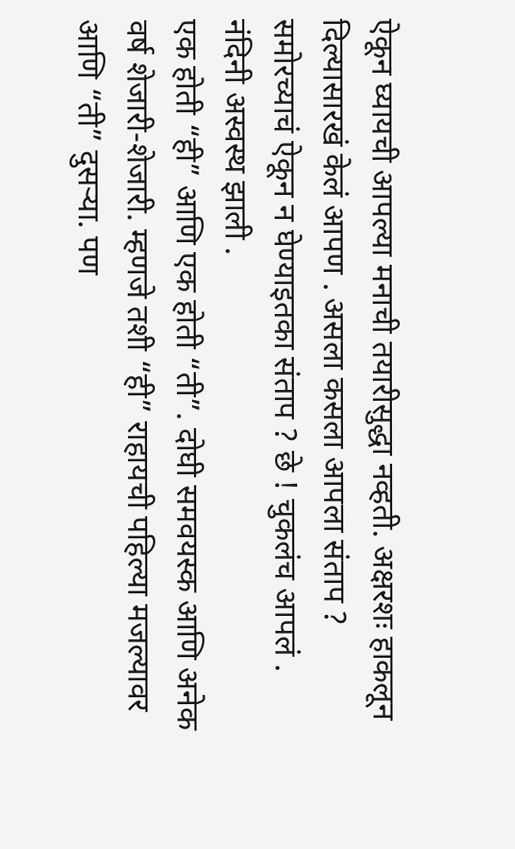ऐकून घ्यायची आपल्या मनाची तयारीसुद्धा नव्हती. अक्षरशः हाकलून दिल्यासारखं केलं आपण . असला कसला आपला संताप ? समोरच्याचं ऐकून न घेण्याइतका संताप ? छे ! चुकलंच आपलं . नंदिनी अस्वस्थ झाली .
एक होती “ही” आणि एक होती “ती”. दोघी समवयस्क आणि अनेक वर्ष शेजारी-शेजारी. म्हणजे तशी “ही” राहायची पहिल्या मजल्यावर आणि “ती” दुसऱ्या. पण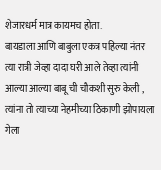शेजारधर्म मात्र कायमच होता.
बायडाला आणि बाबुला एकत्र पहिल्या नंतर त्या रात्री जेव्हा दादा घरी आले तेव्हा त्यांनी आल्या आल्या बाबू ची चौकशी सुरु केली ,
त्यांना तो त्याच्या नेहमीच्या ठिकाणी झोपायला गेला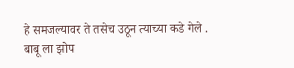हे समजल्यावर ते तसेच उठून त्याच्या कडे गेले .
बाबू ला झोप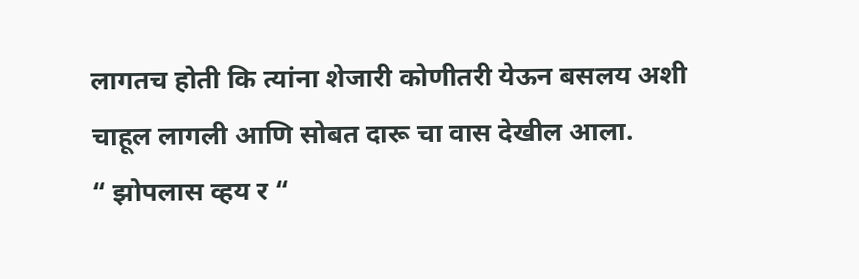लागतच होती कि त्यांना शेजारी कोणीतरी येऊन बसलय अशी चाहूल लागली आणि सोबत दारू चा वास देखील आला.
“ झोपलास व्हय र “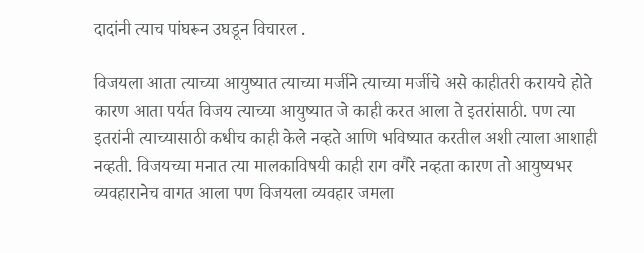दादांनी त्याच पांघरून उघडून विचारल .

विजयला आता त्याच्या आयुष्यात त्याच्या मर्जीने त्याच्या मर्जीचे असे काहीतरी करायचे होते कारण आता पर्यत विजय त्याच्या आयुष्यात जे काही करत आला ते इतरांसाठी. पण त्या इतरांनी त्याच्यासाठी कधीच काही केले नव्हते आणि भविष्यात करतील अशी त्याला आशाही नव्हती. विजयच्या मनात त्या मालकाविषयी काही राग वगैरे नव्हता कारण तो आयुष्यभर व्यवहारानेच वागत आला पण विजयला व्यवहार जमला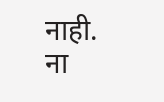नाही. ना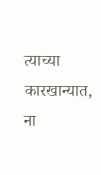त्याच्या कारखान्यात, ना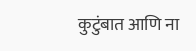कुटुंबात आणि ना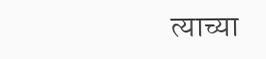त्याच्या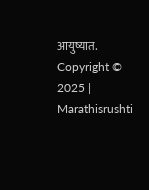आयुष्यात.
Copyright © 2025 | Marathisrushti